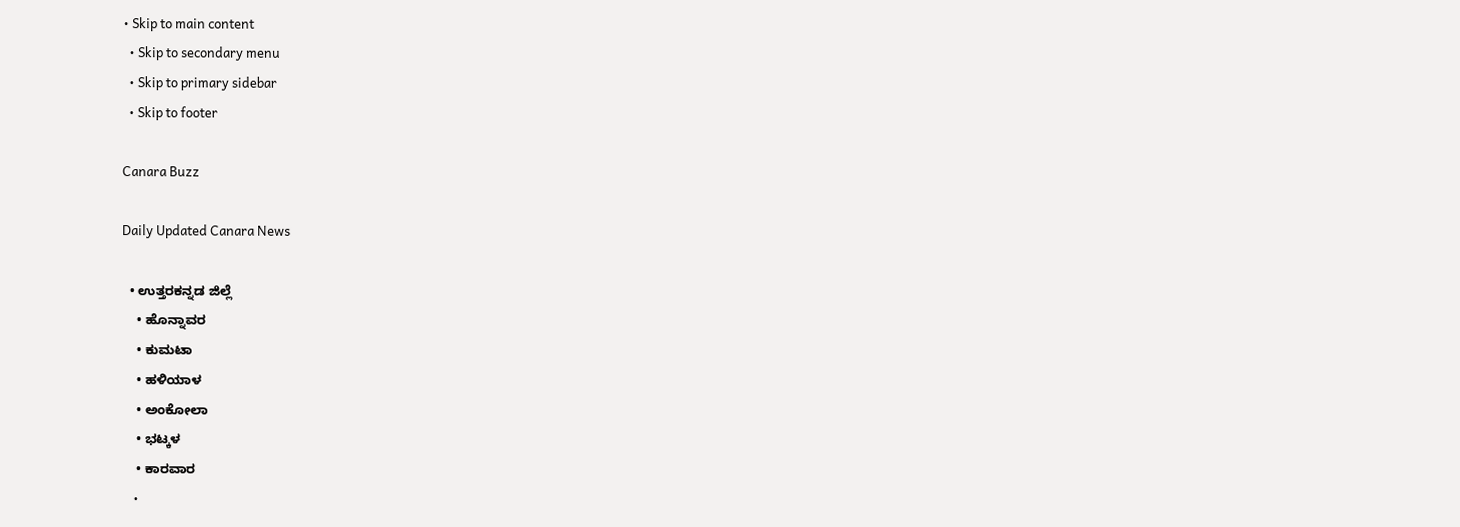• Skip to main content
  • Skip to secondary menu
  • Skip to primary sidebar
  • Skip to footer

Canara Buzz

Daily Updated Canara News

  • ಉತ್ತರಕನ್ನಡ ಜಿಲ್ಲೆ
    • ಹೊನ್ನಾವರ
    • ಕುಮಟಾ
    • ಹಳಿಯಾಳ
    • ಅಂಕೋಲಾ
    • ಭಟ್ಕಳ
    • ಕಾರವಾರ
    •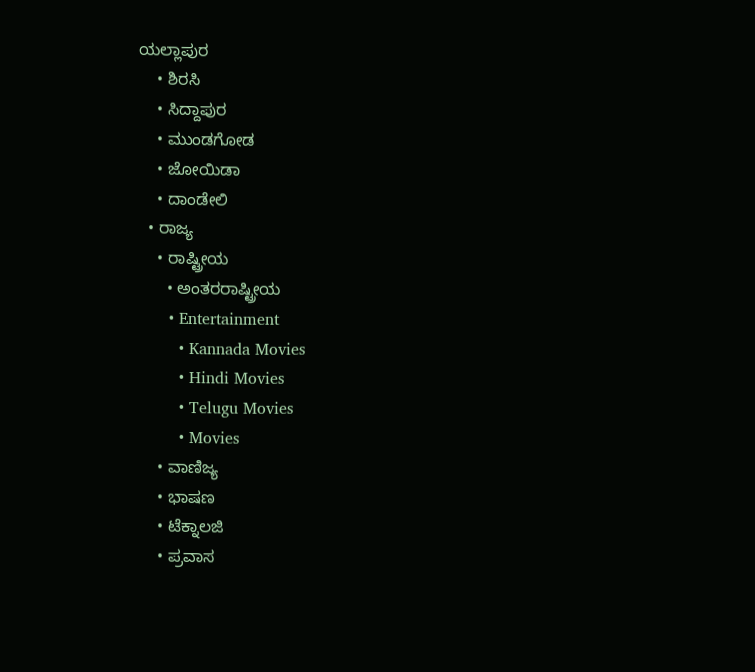ಯಲ್ಲಾಪುರ
    • ಶಿರಸಿ
    • ಸಿದ್ದಾಪುರ
    • ಮುಂಡಗೋಡ
    • ಜೋಯಿಡಾ
    • ದಾಂಡೇಲಿ
  • ರಾಜ್ಯ
    • ರಾಷ್ಟ್ರೀಯ
      • ಅಂತರರಾಷ್ಟ್ರೀಯ
      • Entertainment
        • Kannada Movies
        • Hindi Movies
        • Telugu Movies
        • Movies
    • ವಾಣಿಜ್ಯ
    • ಭಾಷಣ
    • ಟೆಕ್ನಾಲಜಿ
    • ಪ್ರವಾಸ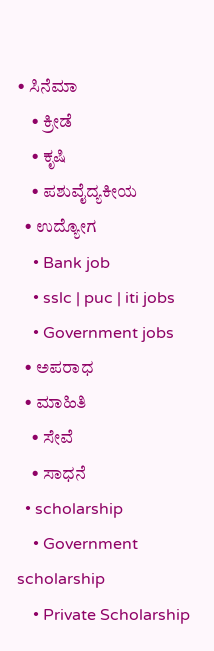• ಸಿನೆಮಾ
    • ಕ್ರೀಡೆ
    • ಕೃಷಿ
    • ಪಶುವೈದ್ಯಕೀಯ
  • ಉದ್ಯೋಗ
    • Bank job
    • sslc | puc | iti jobs
    • Government jobs
  • ಅಪರಾಧ
  • ಮಾಹಿತಿ
    • ಸೇವೆ
    • ಸಾಧನೆ
  • scholarship
    • Government scholarship
    • Private Scholarship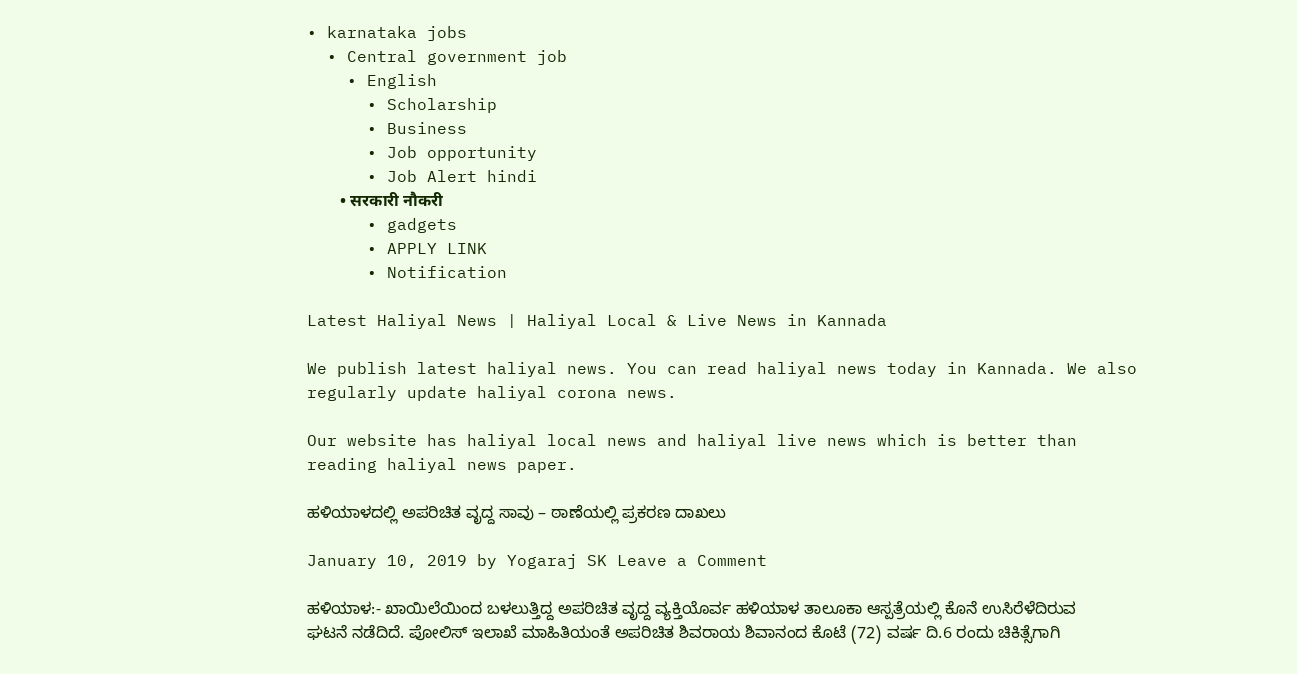• karnataka jobs
  • Central government job
    • English
      • Scholarship
      • Business
      • Job opportunity
      • Job Alert hindi
        • सरकारी नौकरी
      • gadgets
      • APPLY LINK
      • Notification

Latest Haliyal News | Haliyal Local & Live News in Kannada

We publish latest haliyal news. You can read haliyal news today in Kannada. We also regularly update haliyal corona news.

Our website has haliyal local news and haliyal live news which is better than reading haliyal news paper.

ಹಳಿಯಾಳದಲ್ಲಿ ಅಪರಿಚಿತ ವೃದ್ದ ಸಾವು – ಠಾಣೆಯಲ್ಲಿ ಪ್ರಕರಣ ದಾಖಲು

January 10, 2019 by Yogaraj SK Leave a Comment

ಹಳಿಯಾಳ:- ಖಾಯಿಲೆಯಿಂದ ಬಳಲುತ್ತಿದ್ದ ಅಪರಿಚಿತ ವೃದ್ದ ವ್ಯಕ್ತಿಯೊರ್ವ ಹಳಿಯಾಳ ತಾಲೂಕಾ ಆಸ್ಪತ್ರೆಯಲ್ಲಿ ಕೊನೆ ಉಸಿರೆಳೆದಿರುವ ಘಟನೆ ನಡೆದಿದೆ. ಪೋಲಿಸ್ ಇಲಾಖೆ ಮಾಹಿತಿಯಂತೆ ಅಪರಿಚಿತ ಶಿವರಾಯ ಶಿವಾನಂದ ಕೊಟೆ (72) ವರ್ಷ ದಿ.6 ರಂದು ಚಿಕಿತ್ಸೆಗಾಗಿ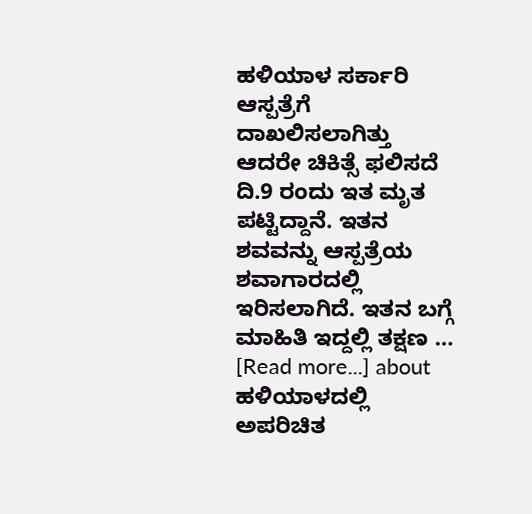ಹಳಿಯಾಳ ಸರ್ಕಾರಿ ಆಸ್ಪತ್ರೆಗೆ ದಾಖಲಿಸಲಾಗಿತ್ತು ಆದರೇ ಚಿಕಿತ್ಸೆ ಫಲಿಸದೆ ದಿ.9 ರಂದು ಇತ ಮೃತ ಪಟ್ಟಿದ್ದಾನೆ. ಇತನ ಶವವನ್ನು ಆಸ್ಪತ್ರೆಯ ಶವಾಗಾರದಲ್ಲಿ ಇರಿಸಲಾಗಿದೆ. ಇತನ ಬಗ್ಗೆ ಮಾಹಿತಿ ಇದ್ದಲ್ಲಿ ತಕ್ಷಣ … [Read more...] about ಹಳಿಯಾಳದಲ್ಲಿ ಅಪರಿಚಿತ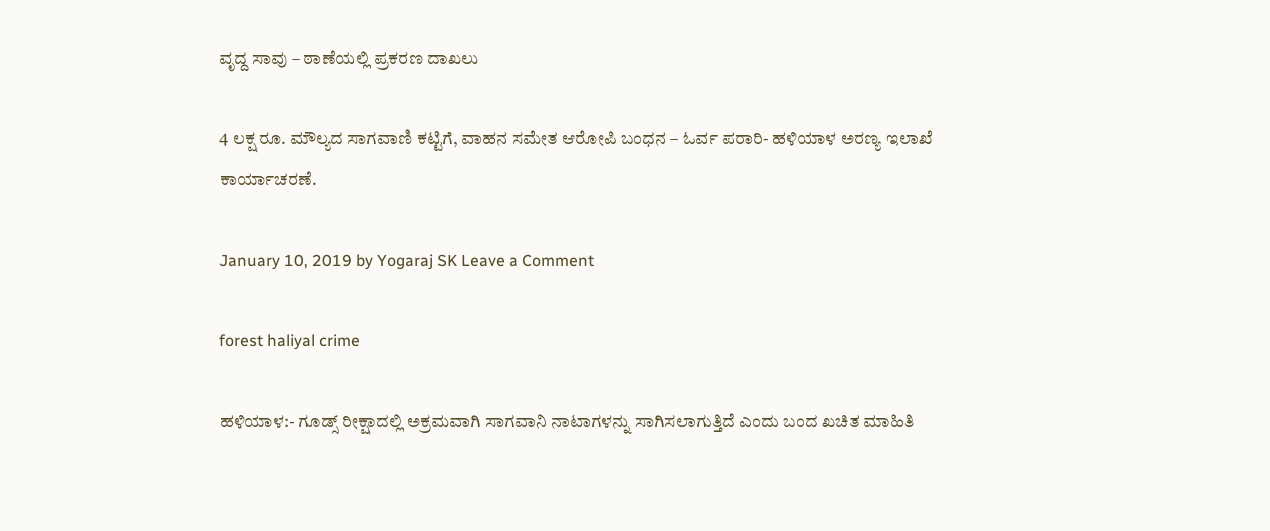ವೃದ್ದ ಸಾವು – ಠಾಣೆಯಲ್ಲಿ ಪ್ರಕರಣ ದಾಖಲು

4 ಲಕ್ಷ ರೂ. ಮೌಲ್ಯದ ಸಾಗವಾಣಿ ಕಟ್ಟಿಗೆ, ವಾಹನ ಸಮೇತ ಆರೋಪಿ ಬಂಧನ – ಓರ್ವ ಪರಾರಿ- ಹಳಿಯಾಳ ಅರಣ್ಯ ಇಲಾಖೆ ಕಾರ್ಯಾಚರಣೆ.

January 10, 2019 by Yogaraj SK Leave a Comment

forest haliyal crime

ಹಳಿಯಾಳ:- ಗೂಡ್ಸ್ ರೀಕ್ಷಾದಲ್ಲಿ ಅಕ್ರಮವಾಗಿ ಸಾಗವಾನಿ ನಾಟಾಗಳನ್ನು ಸಾಗಿಸಲಾಗುತ್ತಿದೆ ಎಂದು ಬಂದ ಖಚಿತ ಮಾಹಿತಿ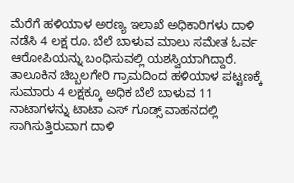ಮೆರೆಗೆ ಹಳಿಯಾಳ ಅರಣ್ಯ ಇಲಾಖೆ ಅಧಿಕಾರಿಗಳು ದಾಳಿ ನಡೆಸಿ 4 ಲಕ್ಷ ರೂ. ಬೆಲೆ ಬಾಳುವ ಮಾಲು ಸಮೇತ ಓರ್ವ ಆರೋಪಿಯನ್ನು ಬಂಧಿಸುವಲ್ಲಿ ಯಶಸ್ವಿಯಾಗಿದ್ದಾರೆ. ತಾಲೂಕಿನ ಚಿಬ್ಬಲಗೇರಿ ಗ್ರಾಮದಿಂದ ಹಳಿಯಾಳ ಪಟ್ಟಣಕ್ಕೆ ಸುಮಾರು 4 ಲಕ್ಷಕ್ಕೂ ಅಧಿಕ ಬೆಲೆ ಬಾಳುವ 11 ನಾಟಾಗಳನ್ನು ಟಾಟಾ ಎಸ್ ಗೂಡ್ಸ್ ವಾಹನದಲ್ಲಿ ಸಾಗಿಸುತ್ತಿರುವಾಗ ದಾಳಿ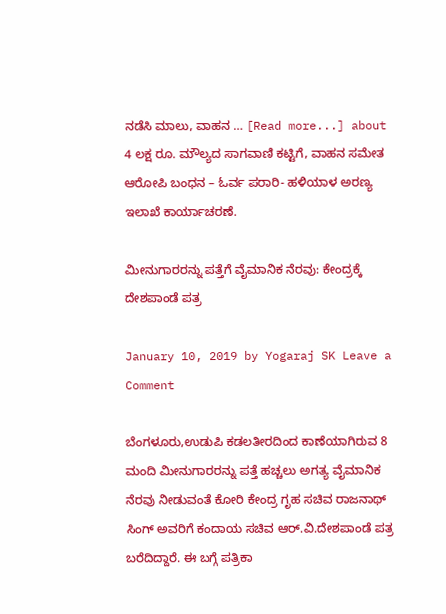ನಡೆಸಿ ಮಾಲು, ವಾಹನ … [Read more...] about 4 ಲಕ್ಷ ರೂ. ಮೌಲ್ಯದ ಸಾಗವಾಣಿ ಕಟ್ಟಿಗೆ, ವಾಹನ ಸಮೇತ ಆರೋಪಿ ಬಂಧನ – ಓರ್ವ ಪರಾರಿ- ಹಳಿಯಾಳ ಅರಣ್ಯ ಇಲಾಖೆ ಕಾರ್ಯಾಚರಣೆ.

ಮೀನುಗಾರರನ್ನು ಪತ್ತೆಗೆ ವೈಮಾನಿಕ ನೆರವು: ಕೇಂದ್ರಕ್ಕೆ ದೇಶಪಾಂಡೆ ಪತ್ರ

January 10, 2019 by Yogaraj SK Leave a Comment

ಬೆಂಗಳೂರು,ಉಡುಪಿ ಕಡಲತೀರದಿಂದ ಕಾಣೆಯಾಗಿರುವ 8 ಮಂದಿ ಮೀನುಗಾರರನ್ನು ಪತ್ತೆ ಹಚ್ಚಲು ಅಗತ್ಯ ವೈಮಾನಿಕ ನೆರವು ನೀಡುವಂತೆ ಕೋರಿ ಕೇಂದ್ರ ಗೃಹ ಸಚಿವ ರಾಜನಾಥ್ ಸಿಂಗ್ ಅವರಿಗೆ ಕಂದಾಯ ಸಚಿವ ಆರ್.ವಿ.ದೇಶಪಾಂಡೆ ಪತ್ರ ಬರೆದಿದ್ದಾರೆ. ಈ ಬಗ್ಗೆ ಪತ್ರಿಕಾ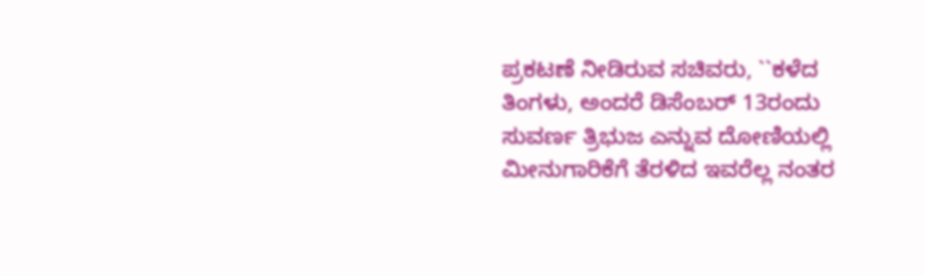ಪ್ರಕಟಣೆ ನೀಡಿರುವ ಸಚಿವರು, ``ಕಳೆದ ತಿಂಗಳು, ಅಂದರೆ ಡಿಸೆಂಬರ್ 13ರಂದು ಸುವರ್ಣ ತ್ರಿಭುಜ ಎನ್ನುವ ದೋಣಿಯಲ್ಲಿ ಮೀನುಗಾರಿಕೆಗೆ ತೆರಳಿದ ಇವರೆಲ್ಲ ನಂತರ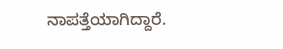ನಾಪತ್ತೆಯಾಗಿದ್ದಾರೆ.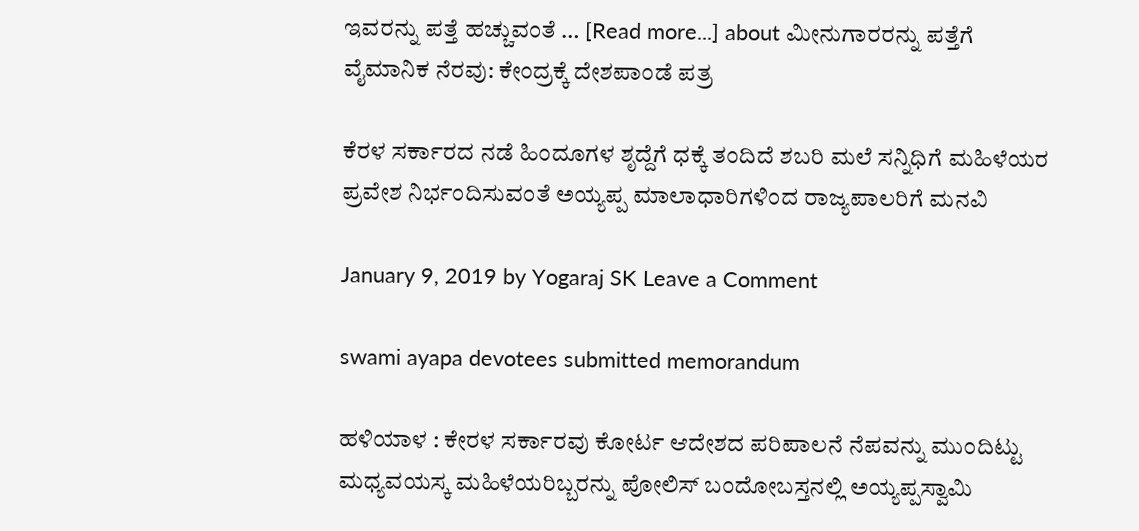ಇವರನ್ನು ಪತ್ತೆ ಹಚ್ಚುವಂತೆ … [Read more...] about ಮೀನುಗಾರರನ್ನು ಪತ್ತೆಗೆ ವೈಮಾನಿಕ ನೆರವು: ಕೇಂದ್ರಕ್ಕೆ ದೇಶಪಾಂಡೆ ಪತ್ರ

ಕೆರಳ ಸರ್ಕಾರದ ನಡೆ ಹಿಂದೂಗಳ‌ ಶೃದ್ದೆಗೆ ಧಕ್ಕೆ ತಂದಿದೆ ಶಬರಿ ಮಲೆ ಸನ್ನಿಧಿಗೆ ಮಹಿಳೆಯರ ಪ್ರವೇಶ ನಿರ್ಭಂದಿಸುವಂತೆ ಅಯ್ಯಪ್ಪ ಮಾಲಾಧಾರಿಗಳಿಂದ ರಾಜ್ಯಪಾಲರಿಗೆ ಮನವಿ

January 9, 2019 by Yogaraj SK Leave a Comment

swami ayapa devotees submitted memorandum

ಹಳಿಯಾಳ : ಕೇರಳ ಸರ್ಕಾರವು ಕೋರ್ಟ ಆದೇಶದ ಪರಿಪಾಲನೆ ನೆಪವನ್ನು ಮುಂದಿಟ್ಟು ಮಧ್ಯವಯಸ್ಕ ಮಹಿಳೆಯರಿಬ್ಬರನ್ನು ಪೋಲಿಸ್ ಬಂದೋಬಸ್ತನಲ್ಲಿ ಅಯ್ಯಪ್ಪಸ್ವಾಮಿ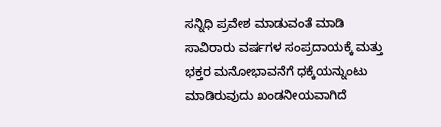ಸನ್ನಿಧಿ ಪ್ರವೇಶ ಮಾಡುವಂತೆ ಮಾಡಿ ಸಾವಿರಾರು ವರ್ಷಗಳ ಸಂಪ್ರದಾಯಕ್ಕೆ ಮತ್ತು ಭಕ್ತರ ಮನೋಭಾವನೆಗೆ ಧಕ್ಕೆಯನ್ನುಂಟು ಮಾಡಿರುವುದು ಖಂಡನೀಯವಾಗಿದೆ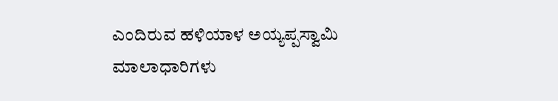ಎಂದಿರುವ ಹಳಿಯಾಳ ಅಯ್ಯಪ್ಪಸ್ವಾಮಿ ಮಾಲಾಧಾರಿಗಳು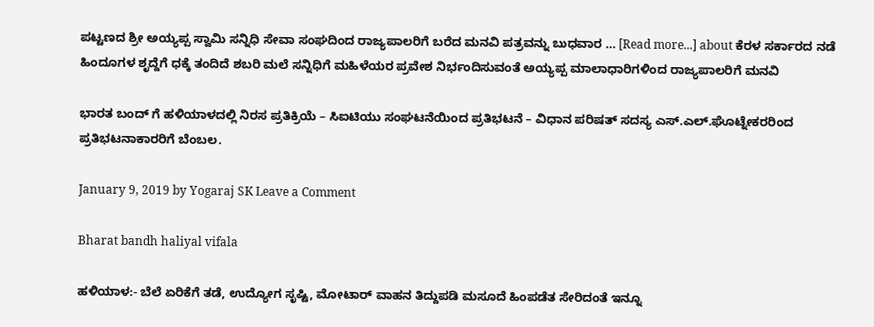ಪಟ್ಟಣದ ಶ್ರೀ ಅಯ್ಯಪ್ಪ ಸ್ವಾಮಿ ಸನ್ನಿಧಿ ಸೇವಾ ಸಂಘದಿಂದ ರಾಜ್ಯಪಾಲರಿಗೆ ಬರೆದ ಮನವಿ ಪತ್ರವನ್ನು ಬುಧವಾರ … [Read more...] about ಕೆರಳ ಸರ್ಕಾರದ ನಡೆ ಹಿಂದೂಗಳ‌ ಶೃದ್ದೆಗೆ ಧಕ್ಕೆ ತಂದಿದೆ ಶಬರಿ ಮಲೆ ಸನ್ನಿಧಿಗೆ ಮಹಿಳೆಯರ ಪ್ರವೇಶ ನಿರ್ಭಂದಿಸುವಂತೆ ಅಯ್ಯಪ್ಪ ಮಾಲಾಧಾರಿಗಳಿಂದ ರಾಜ್ಯಪಾಲರಿಗೆ ಮನವಿ

ಭಾರತ ಬಂದ್ ಗೆ ಹಳಿಯಾಳದಲ್ಲಿ ನಿರಸ ಪ್ರತಿಕ್ರಿಯೆ – ಸಿಐಟಿಯು ಸಂಘಟನೆಯಿಂದ ಪ್ರತಿಭಟನೆ – ವಿಧಾನ ಪರಿಷತ್ ಸದಸ್ಯ ಎಸ್.ಎಲ್.ಘೊಟ್ನೇಕರರಿಂದ ಪ್ರತಿಭಟನಾಕಾರರಿಗೆ ಬೆಂಬಲ.

January 9, 2019 by Yogaraj SK Leave a Comment

Bharat bandh haliyal vifala

ಹಳಿಯಾಳ:- ಬೆಲೆ ಏರಿಕೆಗೆ ತಡೆ, ಉದ್ಯೋಗ ಸೃಷ್ಟಿ, ಮೋಟಾರ್ ವಾಹನ ತಿದ್ದುಪಡಿ ಮಸೂದೆ ಹಿಂಪಡೆತ ಸೇರಿದಂತೆ ಇನ್ನೂ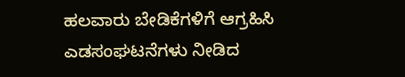ಹಲವಾರು ಬೇಡಿಕೆಗಳಿಗೆ ಆಗ್ರಹಿಸಿ ಎಡಸಂಘಟನೆಗಳು ನೀಡಿದ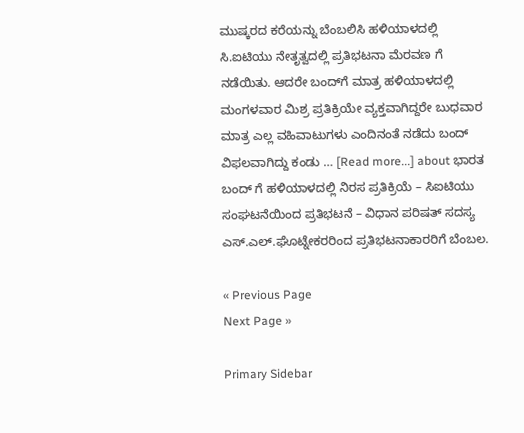ಮುಷ್ಕರದ ಕರೆಯನ್ನು ಬೆಂಬಲಿಸಿ ಹಳಿಯಾಳದಲ್ಲಿ ಸಿ.ಐಟಿಯು ನೇತೃತ್ವದಲ್ಲಿ ಪ್ರತಿಭಟನಾ ಮೆರವಣ ಗೆ ನಡೆಯಿತು. ಆದರೇ ಬಂದ್‍ಗೆ ಮಾತ್ರ ಹಳಿಯಾಳದಲ್ಲಿ ಮಂಗಳವಾರ ಮಿಶ್ರ ಪ್ರತಿಕ್ರಿಯೇ ವ್ಯಕ್ತವಾಗಿದ್ದರೇ ಬುಧವಾರ ಮಾತ್ರ ಎಲ್ಲ ವಹಿವಾಟುಗಳು ಎಂದಿನಂತೆ ನಡೆದು ಬಂದ್ ವಿಫಲವಾಗಿದ್ದು ಕಂಡು … [Read more...] about ಭಾರತ ಬಂದ್ ಗೆ ಹಳಿಯಾಳದಲ್ಲಿ ನಿರಸ ಪ್ರತಿಕ್ರಿಯೆ – ಸಿಐಟಿಯು ಸಂಘಟನೆಯಿಂದ ಪ್ರತಿಭಟನೆ – ವಿಧಾನ ಪರಿಷತ್ ಸದಸ್ಯ ಎಸ್.ಎಲ್.ಘೊಟ್ನೇಕರರಿಂದ ಪ್ರತಿಭಟನಾಕಾರರಿಗೆ ಬೆಂಬಲ.

« Previous Page
Next Page »

Primary Sidebar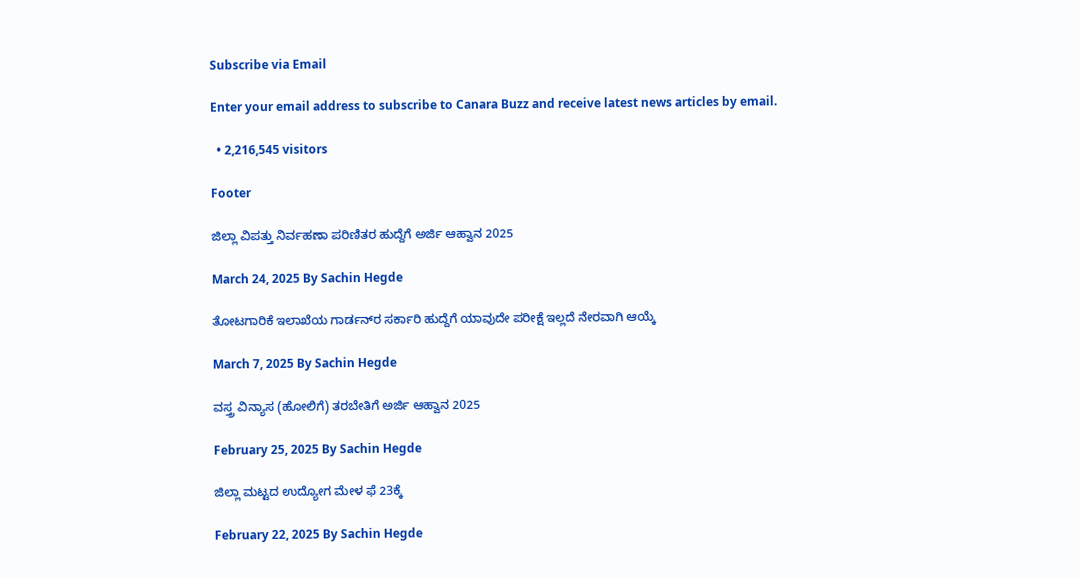Subscribe via Email

Enter your email address to subscribe to Canara Buzz and receive latest news articles by email.

  • 2,216,545 visitors

Footer

ಜಿಲ್ಲಾ ವಿಪತ್ತು ನಿರ್ವಹಣಾ ಪರಿಣಿತರ ಹುದ್ದೆಗೆ ಅರ್ಜಿ ಆಹ್ವಾನ 2025

March 24, 2025 By Sachin Hegde

ತೋಟಗಾರಿಕೆ ಇಲಾಖೆಯ ಗಾರ್ಡನ್‌ರ ಸರ್ಕಾರಿ ಹುದ್ದೆಗೆ ಯಾವುದೇ ಪರೀಕ್ಷೆ ಇಲ್ಲದೆ ನೇರವಾಗಿ ಆಯ್ಕೆ

March 7, 2025 By Sachin Hegde

ವಸ್ತ್ರ ವಿನ್ಯಾಸ (ಹೋಲಿಗೆ) ತರಬೇತಿಗೆ ಅರ್ಜಿ ಆಹ್ವಾನ 2025

February 25, 2025 By Sachin Hegde

ಜಿಲ್ಲಾ ಮಟ್ಟದ ಉದ್ಯೋಗ ಮೇಳ ಫೆ 23ಕ್ಕೆ

February 22, 2025 By Sachin Hegde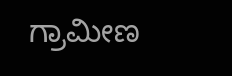ಗ್ರಾಮೀಣ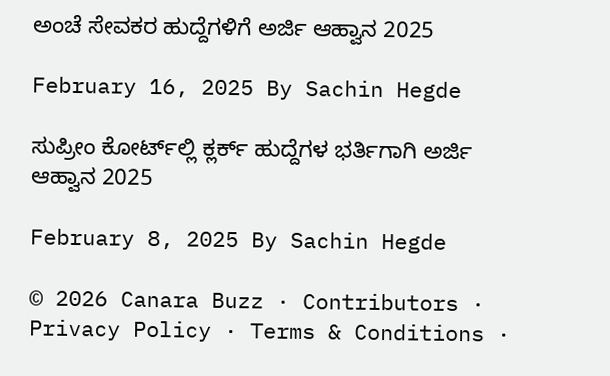ಅಂಚೆ ಸೇವಕರ ಹುದ್ದೆಗಳಿಗೆ ಅರ್ಜಿ ಆಹ್ವಾನ 2025

February 16, 2025 By Sachin Hegde

ಸುಪ್ರೀಂ ಕೋರ್ಟ್‌ಲ್ಲಿ ಕ್ಲರ್ಕ್ ಹುದ್ದೆಗಳ ಭರ್ತಿಗಾಗಿ ಅರ್ಜಿ ಆಹ್ವಾನ 2025

February 8, 2025 By Sachin Hegde

© 2026 Canara Buzz · Contributors · Privacy Policy · Terms & Conditions ·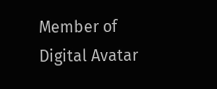Member of Digital Avatar